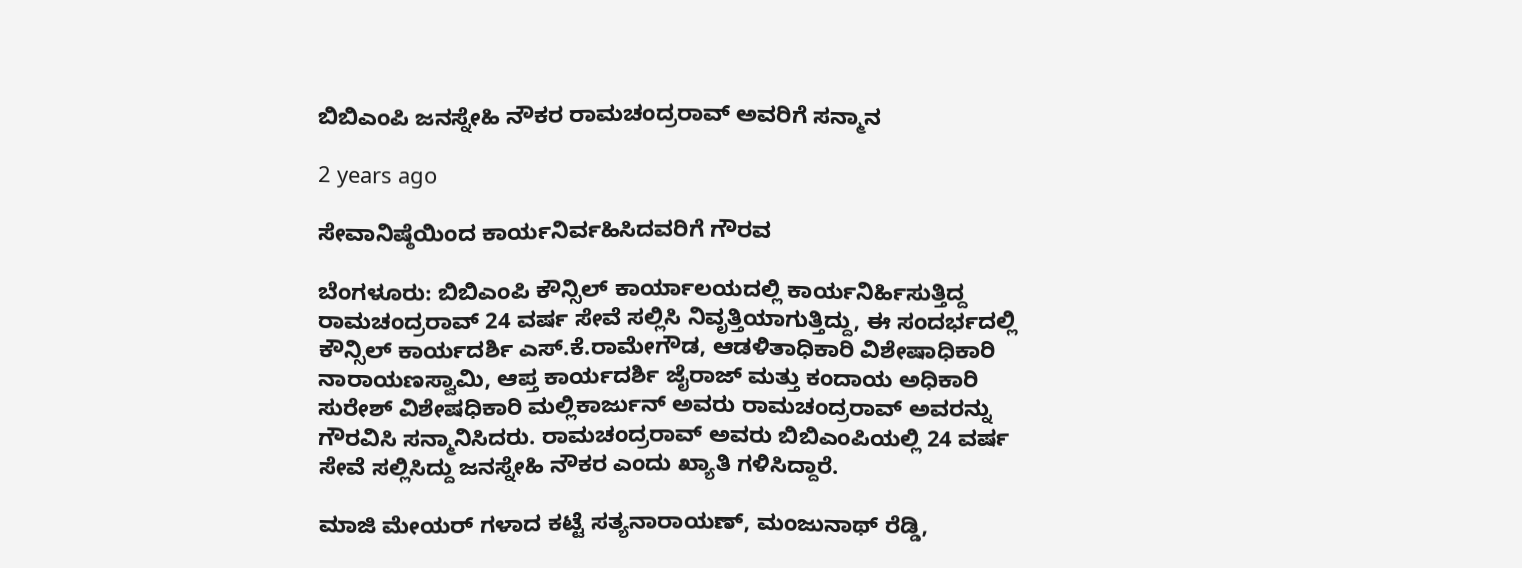ಬಿಬಿಎಂಪಿ ಜನಸ್ನೇಹಿ ನೌಕರ ರಾಮಚಂದ್ರರಾವ್ ಅವರಿಗೆ ಸನ್ಮಾನ

2 years ago

ಸೇವಾನಿಷ್ಠೆಯಿಂದ ಕಾರ್ಯನಿರ್ವಹಿಸಿದವರಿಗೆ ಗೌರವ

ಬೆಂಗಳೂರು: ಬಿಬಿಎಂಪಿ ಕೌನ್ಸಿಲ್ ಕಾರ್ಯಾಲಯದಲ್ಲಿ ಕಾರ್ಯನಿರ್ಹಿಸುತ್ತಿದ್ದ ರಾಮಚಂದ್ರರಾವ್ 24 ವರ್ಷ ಸೇವೆ ಸಲ್ಲಿಸಿ ನಿವೃತ್ತಿಯಾಗುತ್ತಿದ್ದು, ಈ ಸಂದರ್ಭದಲ್ಲಿ ಕೌನ್ಸಿಲ್ ಕಾರ್ಯದರ್ಶಿ ಎಸ್.ಕೆ.ರಾಮೇಗೌಡ, ಆಡಳಿತಾಧಿಕಾರಿ ವಿಶೇಷಾಧಿಕಾರಿ ನಾರಾಯಣಸ್ವಾಮಿ, ಆಪ್ತ ಕಾರ್ಯದರ್ಶಿ ಜೈರಾಜ್ ಮತ್ತು ಕಂದಾಯ ಅಧಿಕಾರಿ ಸುರೇಶ್ ವಿಶೇಷಧಿಕಾರಿ ಮಲ್ಲಿಕಾರ್ಜುನ್ ಅವರು ರಾಮಚಂದ್ರರಾವ್ ಅವರನ್ನು ಗೌರವಿಸಿ ಸನ್ಮಾನಿಸಿದರು. ರಾಮಚಂದ್ರರಾವ್ ಅವರು ಬಿಬಿಎಂಪಿಯಲ್ಲಿ 24 ವರ್ಷ ಸೇವೆ ಸಲ್ಲಿಸಿದ್ದು ಜನಸ್ನೇಹಿ ನೌಕರ ಎಂದು ಖ್ಯಾತಿ ಗಳಿಸಿದ್ದಾರೆ.

ಮಾಜಿ ಮೇಯರ್ ಗಳಾದ ಕಟ್ಟೆ ಸತ್ಯನಾರಾಯಣ್, ಮಂಜುನಾಥ್ ರೆಡ್ಡಿ,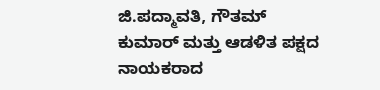ಜಿ.ಪದ್ಮಾವತಿ, ಗೌತಮ್ ಕುಮಾರ್ ಮತ್ತು ಆಡಳಿತ ಪಕ್ಷದ ನಾಯಕರಾದ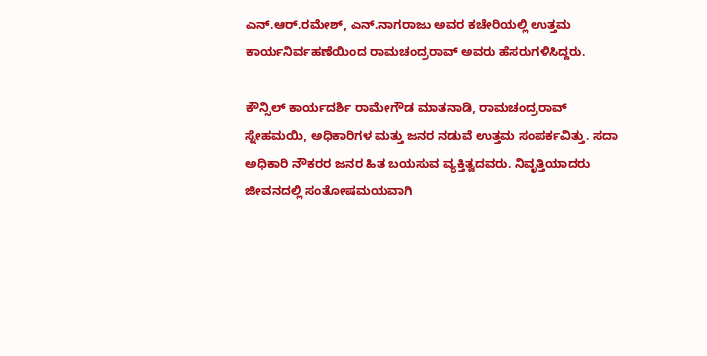ಎನ್.ಆರ್.ರಮೇಶ್, ಎನ್.ನಾಗರಾಜು ಅವರ ಕಚೇರಿಯಲ್ಲಿ ಉತ್ತಮ ಕಾರ್ಯನಿರ್ವಹಣೆಯಿಂದ ರಾಮಚಂದ್ರರಾವ್ ಅವರು ಹೆಸರುಗಳಿಸಿದ್ದರು.

ಕೌನ್ಸಿಲ್ ಕಾರ್ಯದರ್ಶಿ ರಾಮೇಗೌಡ ಮಾತನಾಡಿ, ರಾಮಚಂದ್ರರಾವ್ ಸ್ನೇಹಮಯಿ, ಅಧಿಕಾರಿಗಳ ಮತ್ತು ಜನರ ನಡುವೆ ಉತ್ತಮ ಸಂಪರ್ಕವಿತ್ತು. ಸದಾ ಅಧಿಕಾರಿ ನೌಕರರ ಜನರ ಹಿತ ಬಯಸುವ ವ್ಯಕ್ತಿತ್ವದವರು. ನಿವೃತ್ತಿಯಾದರು ಜೀವನದಲ್ಲಿ ಸಂತೋಷಮಯವಾಗಿ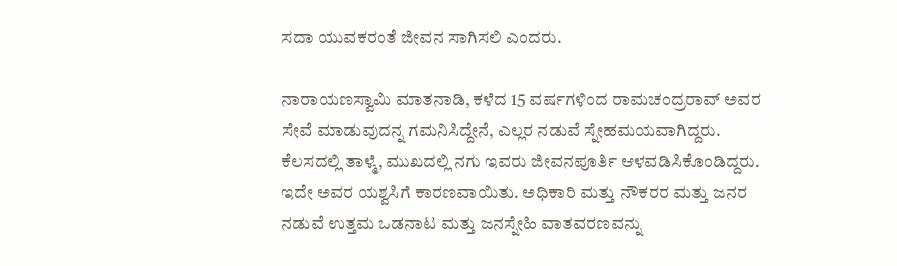ಸದಾ ಯುವಕರಂತೆ ಜೀವನ ಸಾಗಿಸಲಿ ಎಂದರು.

ನಾರಾಯಣಸ್ವಾಮಿ ಮಾತನಾಡಿ, ಕಳೆದ 15 ವರ್ಷಗಳಿಂದ ರಾಮಚಂದ್ರರಾವ್ ಅವರ ಸೇವೆ ಮಾಡುವುದನ್ನ ಗಮನಿಸಿದ್ದೇನೆ, ಎಲ್ಲರ ನಡುವೆ ಸ್ನೇಹಮಯವಾಗಿದ್ದರು. ಕೆಲಸದಲ್ಲಿ ತಾಳ್ಮೆ, ಮುಖದಲ್ಲಿ ನಗು ಇವರು ಜೀವನಪೂರ್ತಿ ಆಳವಡಿಸಿಕೊಂಡಿದ್ದರು. ಇದೇ ಅವರ ಯಶ್ವಸಿಗೆ ಕಾರಣವಾಯಿತು. ಅಧಿಕಾರಿ ಮತ್ತು ನೌಕರರ ಮತ್ತು ಜನರ ನಡುವೆ ಉತ್ತಮ ಒಡನಾಟ ಮತ್ತು ಜನಸ್ನೇಹಿ ವಾತವರಣವನ್ನು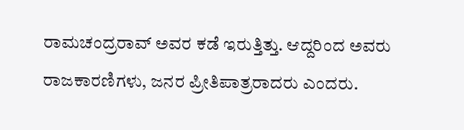ರಾಮಚಂದ್ರರಾವ್ ಅವರ ಕಡೆ ಇರುತ್ತಿತ್ತು. ಆದ್ದರಿಂದ ಅವರು ರಾಜಕಾರಣಿಗಳು, ಜನರ ಪ್ರೀತಿಪಾತ್ರರಾದರು ಎಂದರು.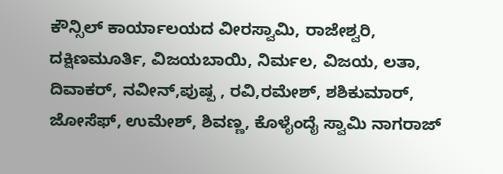ಕೌನ್ಸಿಲ್ ಕಾರ್ಯಾಲಯದ ವೀರಸ್ವಾಮಿ, ರಾಜೇಶ್ವರಿ, ದಕ್ಷಿಣಮೂರ್ತಿ, ವಿಜಯಬಾಯಿ, ನಿರ್ಮಲ, ವಿಜಯ, ಲತಾ, ದಿವಾಕರ್, ನವೀನ್,ಪುಷ್ಪ , ರವಿ,ರಮೇಶ್, ಶಶಿಕುಮಾರ್, ಜೋಸೆಫ್, ಉಮೇಶ್, ಶಿವಣ್ಣ, ಕೊಳೈಂದೈ ಸ್ವಾಮಿ ನಾಗರಾಜ್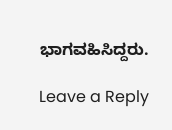ಭಾಗವಹಿಸಿದ್ದರು.

Leave a Reply